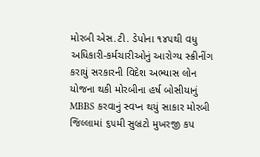મોરબી એસ.ટી. ડેપોના ૧૪૫થી વધુ અધિકારી-કર્મચારીઓનું આરોગ્ય સ્ક્રીનીંગ કરાયું સરકારની વિદેશ અભ્યાસ લોન યોજના થકી મોરબીના હર્ષ બોસીયાનું MBBS કરવાનું સ્વપ્ન થયું સાકાર મોરબી જિલ્લામાં ૬૫મી સુબ્રટો મુખરજી કપ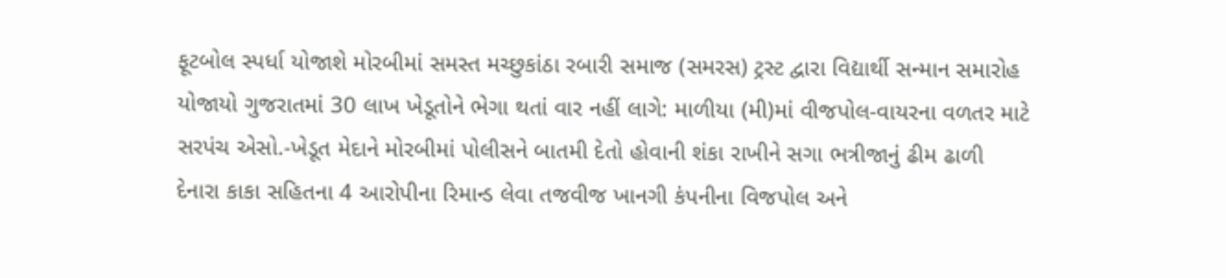ફૂટબોલ સ્પર્ધા યોજાશે મોરબીમાં સમસ્ત મચ્છુકાંઠા રબારી સમાજ (સમરસ) ટ્રસ્ટ દ્વારા વિદ્યાર્થી સન્માન સમારોહ યોજાયો ગુજરાતમાં 30 લાખ ખેડૂતોને ભેગા થતાં વાર નહીં લાગે: માળીયા (મી)માં વીજપોલ-વાયરના વળતર માટે સરપંચ એસો.-ખેડૂત મેદાને મોરબીમાં પોલીસને બાતમી દેતો હોવાની શંકા રાખીને સગા ભત્રીજાનું ઢીમ ઢાળી દેનારા કાકા સહિતના 4 આરોપીના રિમાન્ડ લેવા તજવીજ ખાનગી કંપનીના વિજપોલ અને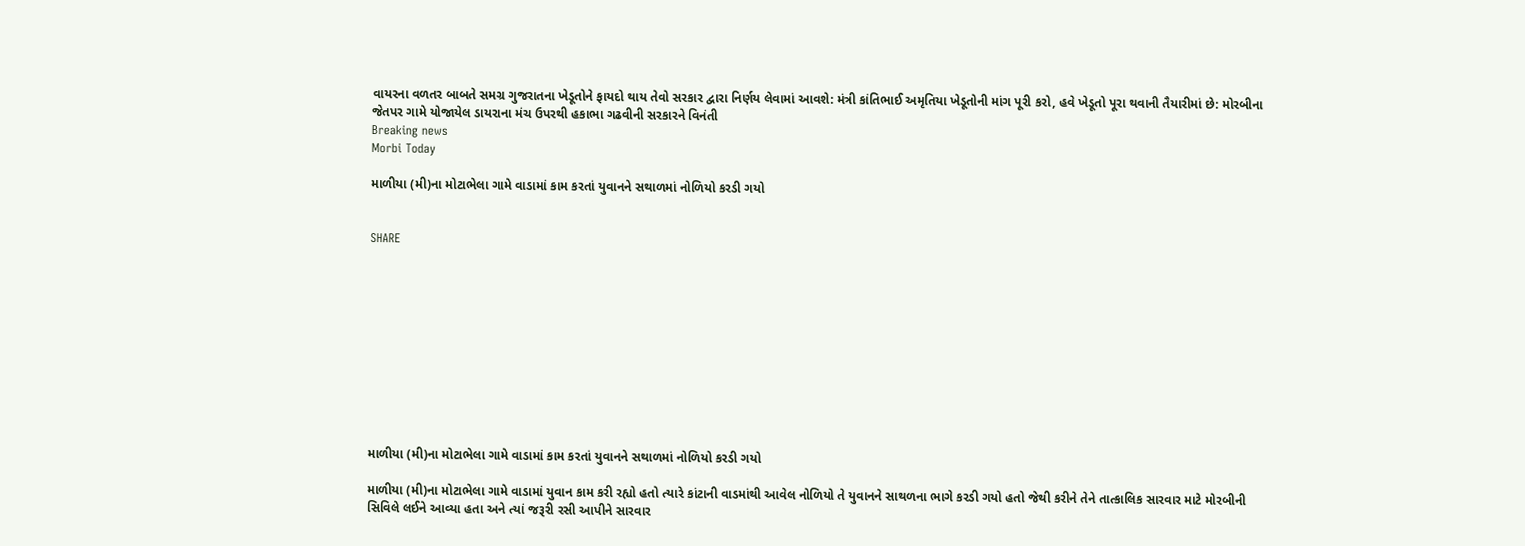વાયરના વળતર બાબતે સમગ્ર ગુજરાતના ખેડૂતોને ફાયદો થાય તેવો સરકાર દ્વારા નિર્ણય લેવામાં આવશે: મંત્રી કાંતિભાઈ અમૃતિયા ખેડૂતોની માંગ પૂરી કરો, હવે ખેડૂતો પૂરા થવાની તૈયારીમાં છે: મોરબીના જેતપર ગામે યોજાયેલ ડાયરાના મંચ ઉપરથી હકાભા ગઢવીની સરકારને વિનંતી
Breaking news
Morbi Today

માળીયા (મી)ના મોટાભેલા ગામે વાડામાં કામ કરતાં યુવાનને સથાળમાં નોળિયો કરડી ગયો


SHARE











માળીયા (મી)ના મોટાભેલા ગામે વાડામાં કામ કરતાં યુવાનને સથાળમાં નોળિયો કરડી ગયો

માળીયા (મી)ના મોટાભેલા ગામે વાડામાં યુવાન કામ કરી રહ્યો હતો ત્યારે કાંટાની વાડમાંથી આવેલ નોળિયો તે યુવાનને સાથળના ભાગે કરડી ગયો હતો જેથી કરીને તેને તાત્કાલિક સારવાર માટે મોરબીની સિવિલે લઈને આવ્યા હતા અને ત્યાં જરૂરી રસી આપીને સારવાર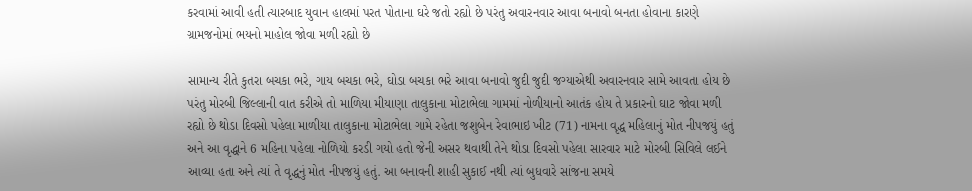કરવામાં આવી હતી ત્યારબાદ યુવાન હાલમાં પરત પોતાના ઘરે જતો રહ્યો છે પરંતુ અવારનવાર આવા બનાવો બનતા હોવાના કારણે ગ્રામજનોમાં ભયનો માહોલ જોવા મળી રહ્યો છે

સામાન્ય રીતે કુતરા બચકા ભરે, ગાય બચકા ભરે, ઘોડા બચકા ભરે આવા બનાવો જુદી જુદી જગ્યાએથી અવારનવાર સામે આવતા હોય છે પરંતુ મોરબી જિલ્લાની વાત કરીએ તો માળિયા મીયાણા તાલુકાના મોટાભેલા ગામમાં નોળીયાનો આતંક હોય તે પ્રકારનો ઘાટ જોવા મળી રહ્યો છે થોડા દિવસો પહેલા માળીયા તાલુકાના મોટાભેલા ગામે રહેતા જશુબેન રેવાભાઇ ખીટ (71) નામના વૃદ્ધ મહિલાનું મોત નીપજયું હતું અને આ વૃદ્ધાને 6 મહિના પહેલા નોળિયો કરડી ગયો હતો જેની અસર થવાથી તેને થોડા દિવસો પહેલા સારવાર માટે મોરબી સિવિલે લઈને આવ્યા હતા અને ત્યાં તે વૃદ્ધનું મોત નીપજયું હતું. આ બનાવની શાહી સુકાઈ નથી ત્યાં બુધવારે સાંજના સમયે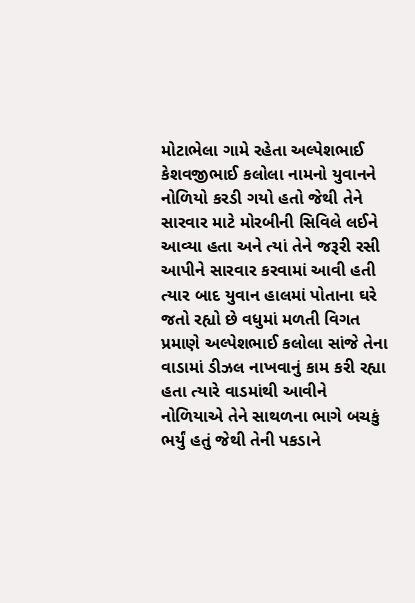મોટાભેલા ગામે રહેતા અલ્પેશભાઈ કેશવજીભાઈ કલોલા નામનો યુવાનને નોળિયો કરડી ગયો હતો જેથી તેને સારવાર માટે મોરબીની સિવિલે લઈને આવ્યા હતા અને ત્યાં તેને જરૂરી રસી આપીને સારવાર કરવામાં આવી હતી ત્યાર બાદ યુવાન હાલમાં પોતાના ઘરે જતો રહ્યો છે વધુમાં મળતી વિગત પ્રમાણે અલ્પેશભાઈ કલોલા સાંજે તેના વાડામાં ડીઝલ નાખવાનું કામ કરી રહ્યા હતા ત્યારે વાડમાંથી આવીને નોળિયાએ તેને સાથળના ભાગે બચકું ભર્યું હતું જેથી તેની પકડાને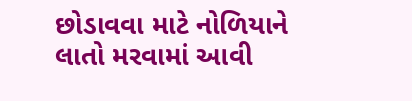છોડાવવા માટે નોળિયાને લાતો મરવામાં આવી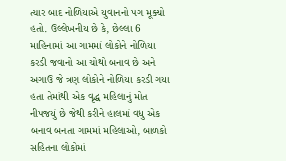ત્યાર બાદ નોળિયાએ યુવાનનો પગ મૂક્યો હતો. ઉલ્લેખનીય છે કે, છેલ્લા 6 માહિનામાં આ ગામમાં લોકોને નોળિયા કરડી જવાનો આ ચોથો બનાવ છે અને અગાઉ જે ત્રણ લોકોને નોળિયા કરડી ગયા હતા તેમાંથી એક વૃદ્ધ મહિલાનું મોત નીપજયું છે જેથી કરીને હાલમાં વધુ એક બનાવ બનતા ગામમાં મહિલાઓ, બાળકો સહિતના લોકોમાં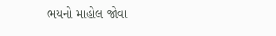ભયનો માહોલ જોવા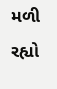મળી રહ્યો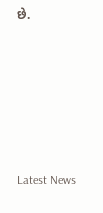છે.






Latest News